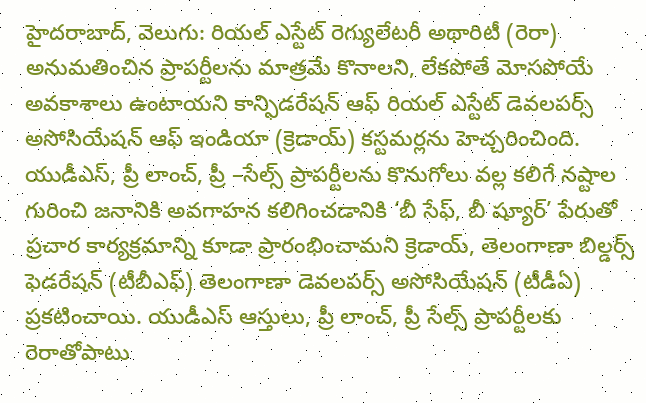హైదరాబాద్, వెలుగు: రియల్ ఎస్టేట్ రెగ్యులేటరీ అథారిటీ (రెరా) అనుమతించిన ప్రాపర్టీలను మాత్రమే కొనాలని, లేకపోతే మోసపోయే అవకాశాలు ఉంటాయని కాన్ఫిడరేషన్ ఆఫ్ రియల్ ఎస్టేట్ డెవలపర్స్ అసోసియేషన్ ఆఫ్ ఇండియా (క్రెడాయ్) కస్టమర్లను హెచ్చరించింది. యుడీఎస్, ప్రీ లాంచ్, ప్రీ –సేల్స్ ప్రాపర్టీలను కొనుగోలు వల్ల కలిగే నష్టాల గురించి జనానికి అవగాహన కలిగించడానికి ‘బీ సేఫ్, బీ ష్యూర్’ పేరుతో ప్రచార కార్యక్రమాన్ని కూడా ప్రారంభించామని క్రెడాయ్, తెలంగాణా బిల్డర్స్ ఫెడరేషన్ (టీబీఎఫ్) తెలంగాణా డెవలపర్స్ అసోసియేషన్ (టీడీఏ) ప్రకటించాయి. యుడీఎస్ ఆస్తులు, ప్రీ లాంచ్, ప్రీ సేల్స్ ప్రాపర్టీలకు రెరాతోపాటు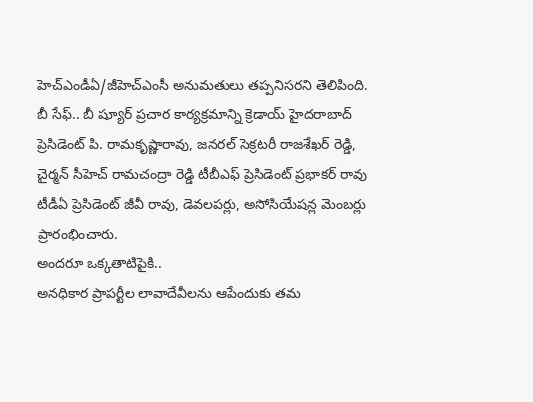హెచ్ఎండీఏ/జీహెచ్ఎంసీ అనుమతులు తప్పనిసరని తెలిపింది. బీ సేఫ్.. బీ ష్యూర్ ప్రచార కార్యక్రమాన్ని క్రెడాయ్ హైదరాబాద్ ప్రెసిడెంట్ పి. రామకృష్ణారావు, జనరల్ సెక్రటరీ రాజశేఖర్ రెడ్డి, చైర్మన్ సీహెచ్ రామచంద్రా రెడ్డి టీబీఎఫ్ ప్రెసిడెంట్ ప్రభాకర్ రావు టీడీఏ ప్రెసిడెంట్ జీవీ రావు, డెవలపర్లు, అసోసియేషన్ల మెంబర్లు ప్రారంభించారు.
అందరూ ఒక్కతాటిపైకి..
అనధికార ప్రాపర్టీల లావాదేవీలను ఆపేందుకు తమ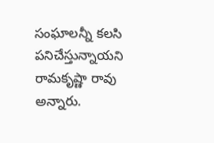సంఘాలన్నీ కలసి పనిచేస్తున్నాయని రామకృష్ణా రావు అన్నారు.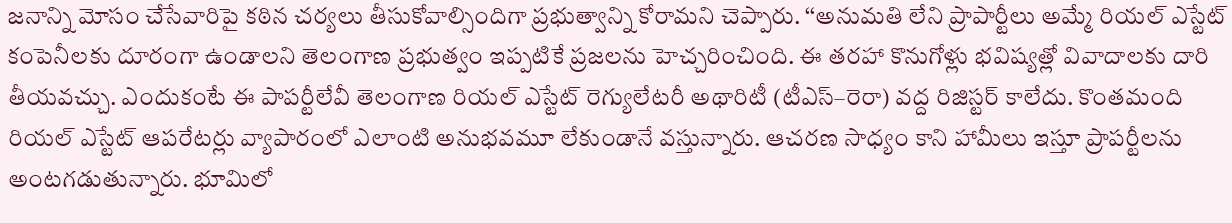జనాన్ని మోసం చేసేవారిపై కఠిన చర్యలు తీసుకోవాల్సిందిగా ప్రభుత్వాన్ని కోరామని చెప్పారు. ‘‘అనుమతి లేని ప్రాపార్టీలు అమ్మే రియల్ ఎస్టేట్ కంపెనీలకు దూరంగా ఉండాలని తెలంగాణ ప్రభుత్వం ఇప్పటికే ప్రజలను హెచ్చరించింది. ఈ తరహా కొనుగోళ్లు భవిష్యత్లో వివాదాలకు దారి తీయవచ్చు. ఎందుకంటే ఈ పాపర్టీలేవీ తెలంగాణ రియల్ ఎస్టేట్ రెగ్యులేటరీ అథారిటీ (టీఎస్–రెరా) వద్ద రిజిస్టర్ కాలేదు. కొంతమంది రియల్ ఎస్టేట్ ఆపరేటర్లు వ్యాపారంలో ఎలాంటి అనుభవమూ లేకుండానే వస్తున్నారు. ఆచరణ సాధ్యం కాని హామీలు ఇస్తూ ప్రాపర్టీలను అంటగడుతున్నారు. భూమిలో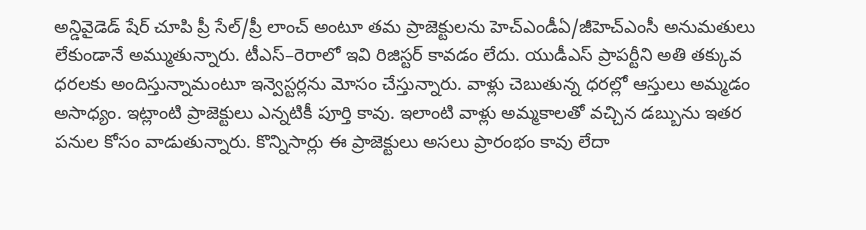అన్డివైడెడ్ షేర్ చూపి ప్రీ సేల్/ప్రీ లాంచ్ అంటూ తమ ప్రాజెక్టులను హెచ్ఎండీఏ/జీహెచ్ఎంసీ అనుమతులు లేకుండానే అమ్ముతున్నారు. టీఎస్–రెరాలో ఇవి రిజిస్టర్ కావడం లేదు. యుడీఎస్ ప్రాపర్టీని అతి తక్కువ ధరలకు అందిస్తున్నామంటూ ఇన్వెస్టర్లను మోసం చేస్తున్నారు. వాళ్లు చెబుతున్న ధరల్లో ఆస్తులు అమ్మడం అసాధ్యం. ఇట్లాంటి ప్రాజెక్టులు ఎన్నటికీ పూర్తి కావు. ఇలాంటి వాళ్లు అమ్మకాలతో వచ్చిన డబ్బును ఇతర పనుల కోసం వాడుతున్నారు. కొన్నిసార్లు ఈ ప్రాజెక్టులు అసలు ప్రారంభం కావు లేదా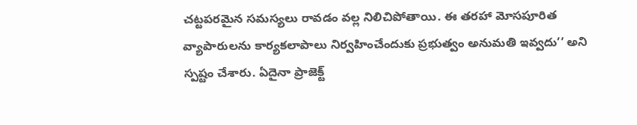చట్టపరమైన సమస్యలు రావడం వల్ల నిలిచిపోతాయి. ఈ తరహా మోసపూరిత వ్యాపారులను కార్యకలాపాలు నిర్వహించేందుకు ప్రభుత్వం అనుమతి ఇవ్వదు’’ అని స్పష్టం చేశారు. ఏదైనా ప్రాజెక్ట్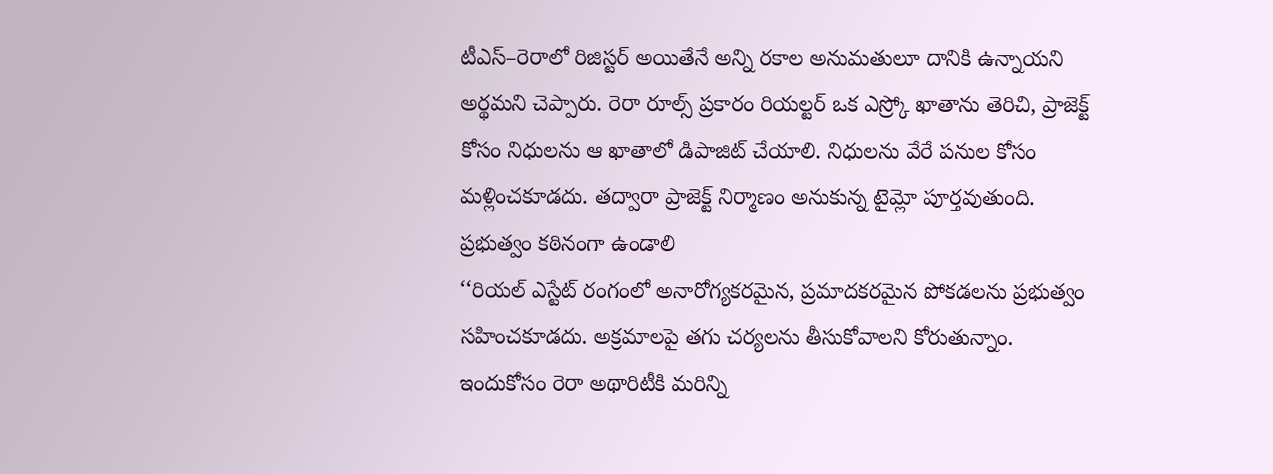టీఎస్–రెరాలో రిజిస్టర్ అయితేనే అన్ని రకాల అనుమతులూ దానికి ఉన్నాయని అర్థమని చెప్పారు. రెరా రూల్స్ ప్రకారం రియల్టర్ ఒక ఎస్ర్కో ఖాతాను తెరిచి, ప్రాజెక్ట్ కోసం నిధులను ఆ ఖాతాలో డిపాజిట్ చేయాలి. నిధులను వేరే పనుల కోసం మళ్లించకూడదు. తద్వారా ప్రాజెక్ట్ నిర్మాణం అనుకున్న టైమ్లో పూర్తవుతుంది.
ప్రభుత్వం కఠినంగా ఉండాలి
‘‘రియల్ ఎస్టేట్ రంగంలో అనారోగ్యకరమైన, ప్రమాదకరమైన పోకడలను ప్రభుత్వం సహించకూడదు. అక్రమాలపై తగు చర్యలను తీసుకోవాలని కోరుతున్నాం. ఇందుకోసం రెరా అథారిటీకి మరిన్ని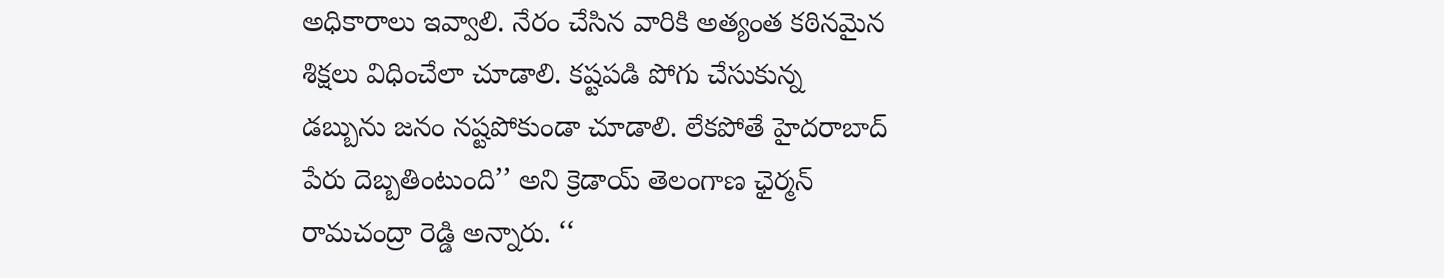అధికారాలు ఇవ్వాలి. నేరం చేసిన వారికి అత్యంత కఠినమైన శిక్షలు విధించేలా చూడాలి. కష్టపడి పోగు చేసుకున్న డబ్బును జనం నష్టపోకుండా చూడాలి. లేకపోతే హైదరాబాద్ పేరు దెబ్బతింటుంది’’ అని క్రెడాయ్ తెలంగాణ ఛైర్మన్ రామచంద్రా రెడ్డి అన్నారు. ‘‘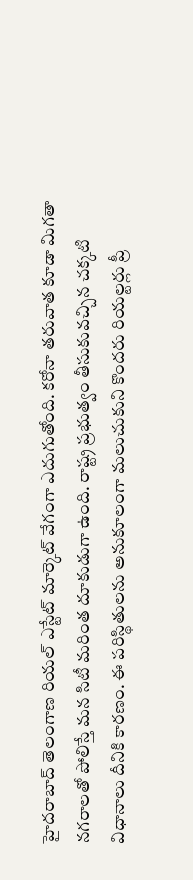హైదరాబాద్ తెలంగాణ రియల్ ఎస్టేట్ మార్కెట్ వేగంగా ఎదుగుతోంది. కరోనా తరువాత కూడా మిగతా నగరాలతో పోలిస్తే మన సిటీ మరింత దూకుడుగా ఉంది. రాష్ట్ర ప్రభుత్వం తీసుకువచ్చిన చక్కటి విధానాలు దీనికి కారణం. ఈ పరిస్థితులను అనుకూలంగా మలుచుకుని కొందరు రియల్టర్లు ప్రీ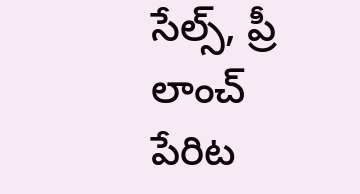సేల్స్, ప్రీ లాంచ్ పేరిట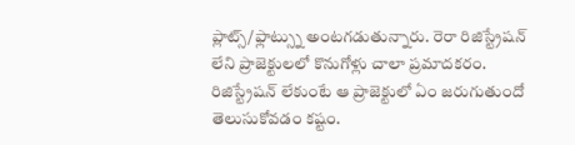ప్లాట్స్/ఫ్లాట్స్ను అంటగడుతున్నారు. రెరా రిజిస్ట్రేషన్ లేని ప్రాజెక్టులలో కొనుగోళ్లు చాలా ప్రమాదకరం. రిజిస్ట్రేషన్ లేకుంటే ఆ ప్రాజెక్టులో ఏం జరుగుతుందో తెలుసుకోవడం కష్టం.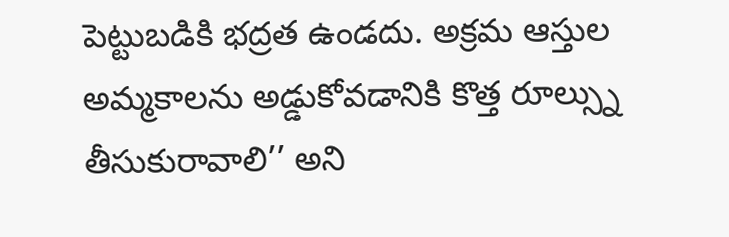పెట్టుబడికి భద్రత ఉండదు. అక్రమ ఆస్తుల అమ్మకాలను అడ్డుకోవడానికి కొత్త రూల్స్ను తీసుకురావాలి’’ అని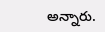అన్నారు.